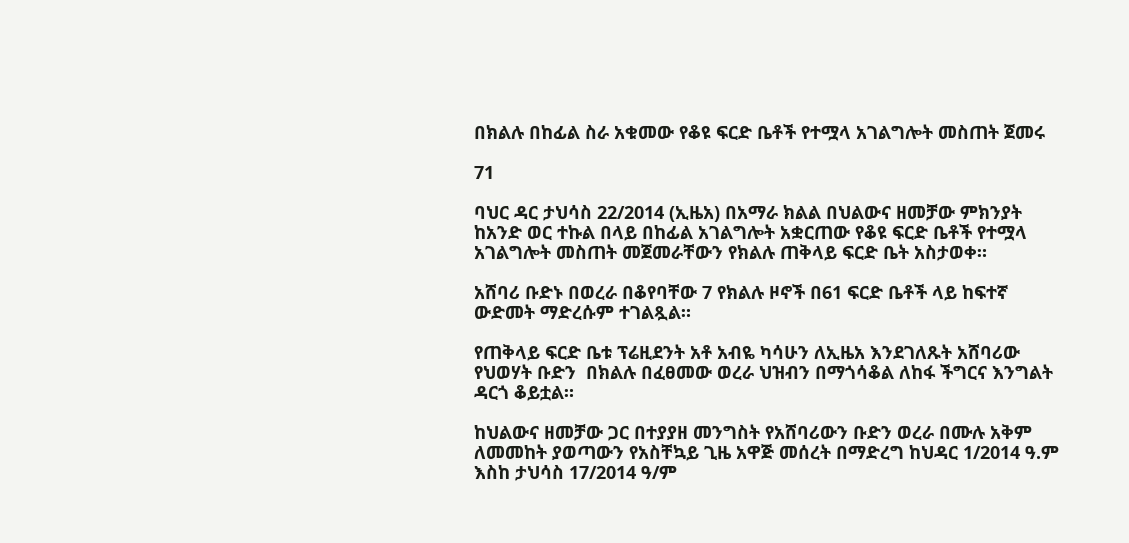በክልሉ በከፊል ስራ አቁመው የቆዩ ፍርድ ቤቶች የተሟላ አገልግሎት መስጠት ጀመሩ

71

ባህር ዳር ታህሳስ 22/2014 (ኢዜአ) በአማራ ክልል በህልውና ዘመቻው ምክንያት ከአንድ ወር ተኩል በላይ በከፊል አገልግሎት አቋርጠው የቆዩ ፍርድ ቤቶች የተሟላ አገልግሎት መስጠት መጀመራቸውን የክልሉ ጠቅላይ ፍርድ ቤት አስታወቀ።

አሸባሪ ቡድኑ በወረራ በቆየባቸው 7 የክልሉ ዞኖች በ61 ፍርድ ቤቶች ላይ ከፍተኛ ውድመት ማድረሱም ተገልጿል።

የጠቅላይ ፍርድ ቤቱ ፕሬዚደንት አቶ አብዬ ካሳሁን ለኢዜአ እንደገለጹት አሸባሪው የህወሃት ቡድን  በክልሉ በፈፀመው ወረራ ህዝብን በማጎሳቆል ለከፋ ችግርና እንግልት ዳርጎ ቆይቷል።

ከህልውና ዘመቻው ጋር በተያያዘ መንግስት የአሸባሪውን ቡድን ወረራ በሙሉ አቅም ለመመከት ያወጣውን የአስቸኳይ ጊዜ አዋጅ መሰረት በማድረግ ከህዳር 1/2014 ዓ.ም እስከ ታህሳስ 17/2014 ዓ/ም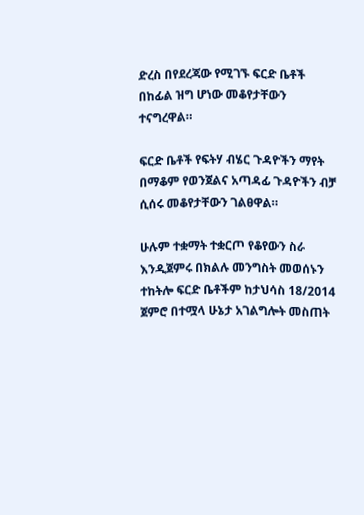ድረስ በየደረጃው የሚገኙ ፍርድ ቤቶች በከፊል ዝግ ሆነው መቆየታቸውን ተናግረዋል።

ፍርድ ቤቶች የፍትሃ ብሄር ጉዳዮችን ማየት በማቆም የወንጀልና አጣዳፊ ጉዳዮችን ብቻ ሲሰሩ መቆየታቸውን ገልፀዋል።

ሁሉም ተቋማት ተቋርጦ የቆየውን ስራ እንዲጀምሩ በክልሉ መንግስት መወሰኑን ተከትሎ ፍርድ ቤቶችም ከታህሳስ 18/2014 ጀምሮ በተሟላ ሁኔታ አገልግሎት መስጠት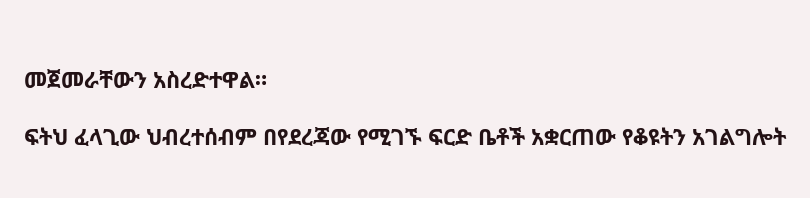መጀመራቸውን አስረድተዋል።

ፍትህ ፈላጊው ህብረተሰብም በየደረጃው የሚገኙ ፍርድ ቤቶች አቋርጠው የቆዩትን አገልግሎት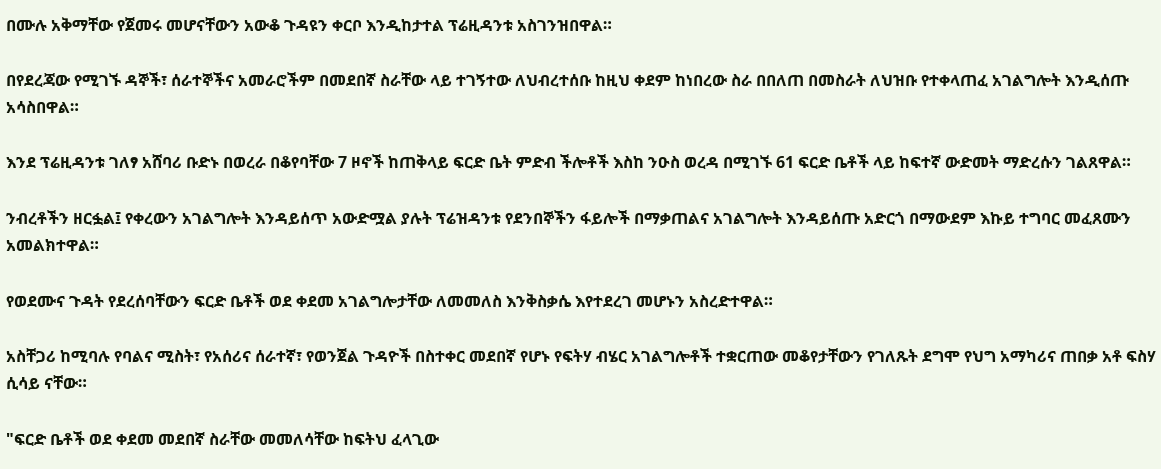በሙሉ አቅማቸው የጀመሩ መሆናቸውን አውቆ ጉዳዩን ቀርቦ እንዲከታተል ፕሬዚዳንቱ አስገንዝበዋል።

በየደረጃው የሚገኙ ዳኞች፣ ሰራተኞችና አመራሮችም በመደበኛ ስራቸው ላይ ተገኝተው ለህብረተሰቡ ከዚህ ቀደም ከነበረው ስራ በበለጠ በመስራት ለህዝቡ የተቀላጠፈ አገልግሎት እንዲሰጡ አሳስበዋል።

እንደ ፕሬዚዳንቱ ገለፃ አሸባሪ ቡድኑ በወረራ በቆየባቸው 7 ዞኖች ከጠቅላይ ፍርድ ቤት ምድብ ችሎቶች እስከ ንዑስ ወረዳ በሚገኙ 61 ፍርድ ቤቶች ላይ ከፍተኛ ውድመት ማድረሱን ገልጸዋል።

ንብረቶችን ዘርፏል፤ የቀረውን አገልግሎት እንዳይሰጥ አውድሟል ያሉት ፕሬዝዳንቱ የደንበኞችን ፋይሎች በማቃጠልና አገልግሎት እንዳይሰጡ አድርጎ በማውደም እኩይ ተግባር መፈጸሙን አመልክተዋል።

የወደሙና ጉዳት የደረሰባቸውን ፍርድ ቤቶች ወደ ቀደመ አገልግሎታቸው ለመመለስ እንቅስቃሴ እየተደረገ መሆኑን አስረድተዋል።

አስቸጋሪ ከሚባሉ የባልና ሚስት፣ የአሰሪና ሰራተኛ፣ የወንጀል ጉዳዮች በስተቀር መደበኛ የሆኑ የፍትሃ ብሄር አገልግሎቶች ተቋርጠው መቆየታቸውን የገለጹት ደግሞ የህግ አማካሪና ጠበቃ አቶ ፍስሃ ሲሳይ ናቸው።

"ፍርድ ቤቶች ወደ ቀደመ መደበኛ ስራቸው መመለሳቸው ከፍትህ ፈላጊው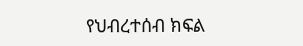የህብረተሰብ ክፍል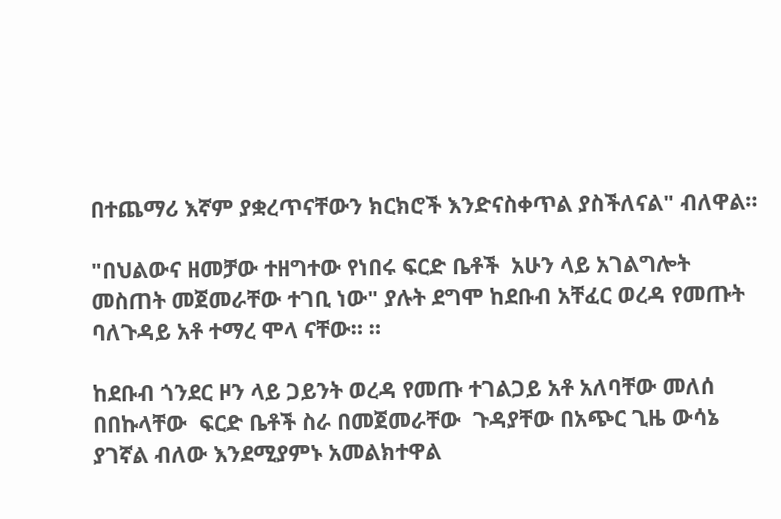በተጨማሪ እኛም ያቋረጥናቸውን ክርክሮች እንድናስቀጥል ያስችለናል" ብለዋል።

"በህልውና ዘመቻው ተዘግተው የነበሩ ፍርድ ቤቶች  አሁን ላይ አገልግሎት መስጠት መጀመራቸው ተገቢ ነው" ያሉት ደግሞ ከደቡብ አቸፈር ወረዳ የመጡት ባለጉዳይ አቶ ተማረ ሞላ ናቸው። ።

ከደቡብ ጎንደር ዞን ላይ ጋይንት ወረዳ የመጡ ተገልጋይ አቶ አለባቸው መለሰ በበኩላቸው  ፍርድ ቤቶች ስራ በመጀመራቸው  ጉዳያቸው በአጭር ጊዜ ውሳኔ ያገኛል ብለው እንደሚያምኑ አመልክተዋል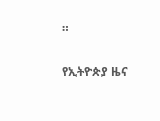።

የኢትዮጵያ ዜና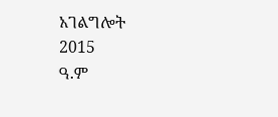አገልግሎት
2015
ዓ.ም